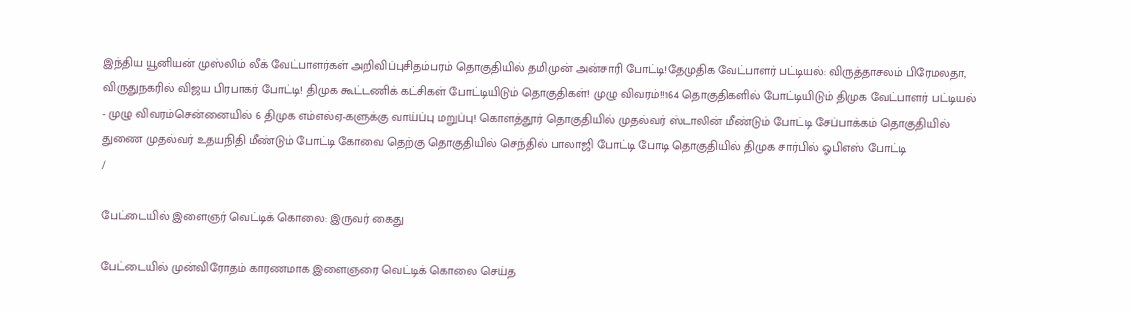இந்திய யூனியன் முஸ்லிம் லீக் வேட்பாளர்கள் அறிவிப்புசிதம்பரம் தொகுதியில் தமிமுன் அன்சாரி போட்டி!தேமுதிக வேட்பாளர் பட்டியல்: விருத்தாசலம் பிரேமலதா, விருதுநகரில் விஜய பிரபாகர் போட்டி! திமுக கூட்டணிக் கட்சிகள் போட்டியிடும் தொகுதிகள்! முழு விவரம்!!164 தொகுதிகளில் போட்டியிடும் திமுக வேட்பாளர் பட்டியல் - முழு விவரம்சென்னையில் 6 திமுக எம்எல்ஏ-களுக்கு வாய்ப்பு மறுப்பு! கொளத்தூர் தொகுதியில் முதல்வர் ஸ்டாலின் மீண்டும் போட்டி சேப்பாக்கம் தொகுதியில் துணை முதல்வர் உதயநிதி மீண்டும் போட்டி கோவை தெற்கு தொகுதியில் செந்தில் பாலாஜி போட்டி போடி தொகுதியில் திமுக சார்பில் ஓபிஎஸ் போட்டி
/

பேட்டையில் இளைஞர் வெட்டிக் கொலை: இருவர் கைது

பேட்டையில் முன்விரோதம் காரணமாக இளைஞரை வெட்டிக் கொலை செய்த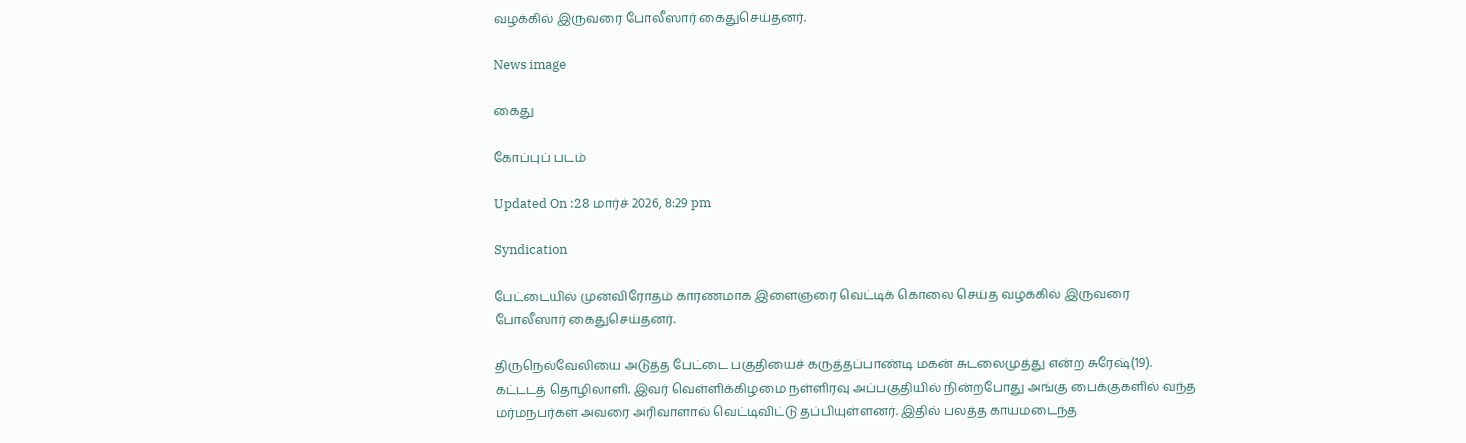வழக்கில் இருவரை போலீஸார் கைதுசெய்தனர்.

News image

கைது

கோப்புப் படம்

Updated On :28 மார்ச் 2026, 8:29 pm

Syndication

பேட்டையில் முன்விரோதம் காரணமாக இளைஞரை வெட்டிக் கொலை செய்த வழக்கில் இருவரை போலீஸார் கைதுசெய்தனர்.

திருநெல்வேலியை அடுத்த பேட்டை பகுதியைச் கருத்தப்பாண்டி மகன் சுடலைமுத்து என்ற சுரேஷ்(19). கட்டடத் தொழிலாளி. இவர் வெள்ளிக்கிழமை நள்ளிரவு அப்பகுதியில் நின்றபோது அங்கு பைக்குகளில் வந்த மர்மநபர்கள் அவரை அரிவாளால் வெட்டிவிட்டு தப்பியுள்ளனர். இதில் பலத்த காயமடைந்த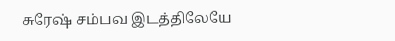சுரேஷ் சம்பவ இடத்திலேயே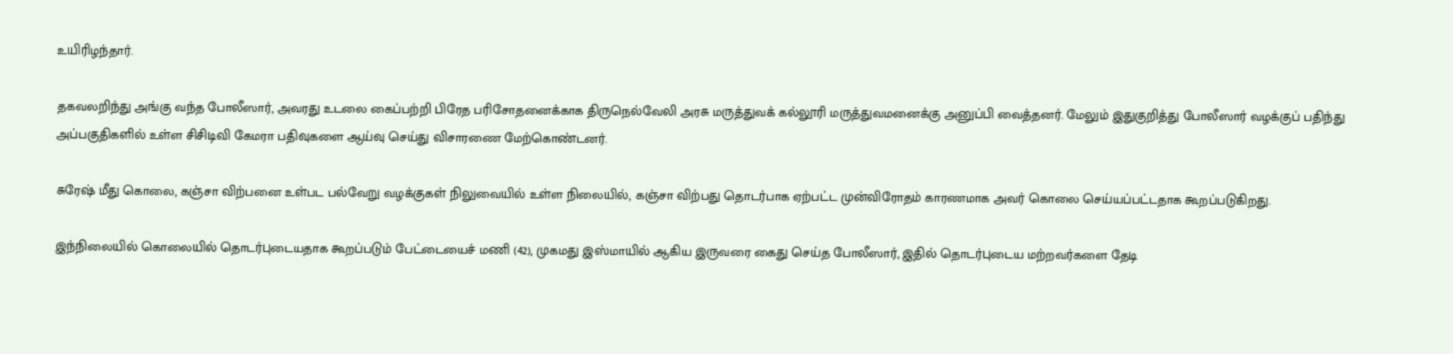உயிரிழந்தார்.

தகவலறிந்து அங்கு வந்த போலீஸார், அவரது உடலை கைப்பற்றி பிரேத பரிசோதனைக்காக திருநெல்வேலி அரசு மருத்துவக் கல்லூரி மருத்துவமனைக்கு அனுப்பி வைத்தனர். மேலும் இதுகுறித்து போலீஸார் வழக்குப் பதிந்து அப்பகுதிகளில் உள்ள சிசிடிவி கேமரா பதிவுகளை ஆய்வு செய்து விசாரணை மேற்கொண்டனர்.

சுரேஷ் மீது கொலை, கஞ்சா விற்பனை உள்பட பல்வேறு வழக்குகள் நிலுவையில் உள்ள நிலையில், கஞ்சா விற்பது தொடர்பாக ஏற்பட்ட முன்விரோதம் காரணமாக அவர் கொலை செய்யப்பட்டதாக கூறப்படுகிறது.

இந்நிலையில் கொலையில் தொடர்புடையதாக கூறப்படும் பேட்டையைச் மணி (42), முகமது இஸ்மாயில் ஆகிய இருவரை கைது செய்த போலீஸார், இதில் தொடர்புடைய மற்றவர்களை தேடி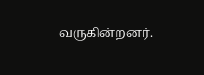வருகின்றனர்.